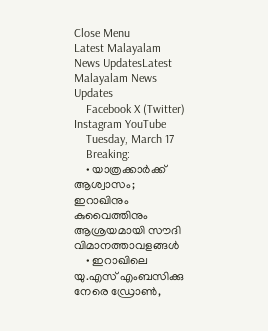Close Menu
Latest Malayalam News UpdatesLatest Malayalam News Updates
    Facebook X (Twitter) Instagram YouTube
    Tuesday, March 17
    Breaking:
    • യാത്രക്കാര്‍ക്ക് ആശ്വാസം; ഇറാഖിനും കുവൈത്തിനും ആശ്രയമായി സൗദി വിമാനത്താവളങ്ങള്‍
    • ഇറാഖിലെ യു.എസ് എംബസിക്കു നേരെ ഡ്രോണ്‍,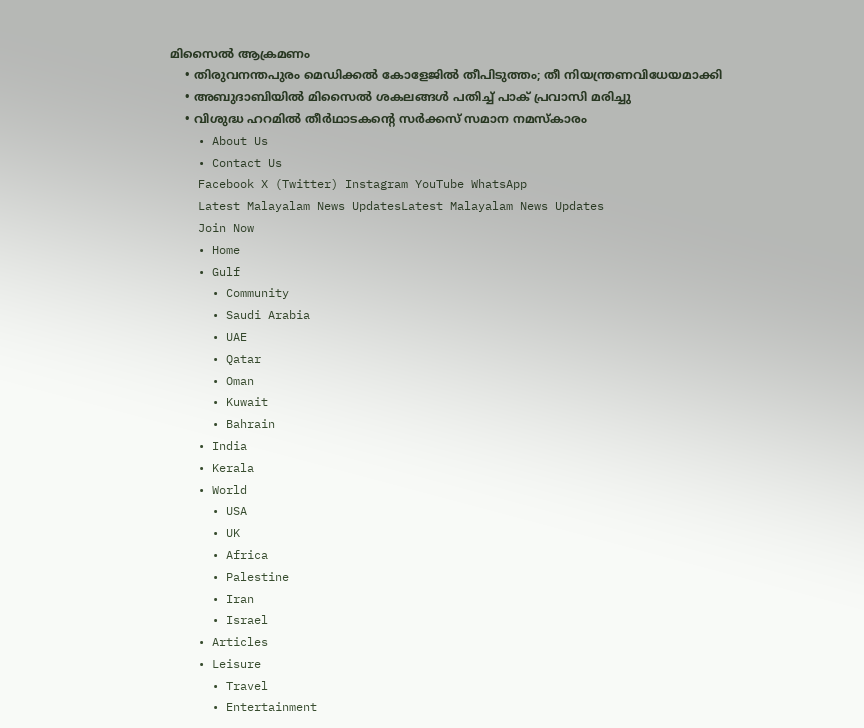മിസൈല്‍ ആക്രമണം
    • തിരുവനന്തപുരം മെഡിക്കൽ കോളേജിൽ തീപിടുത്തം; തീ നിയന്ത്രണവിധേയമാക്കി
    • അബുദാബിയില്‍ മിസൈല്‍ ശകലങ്ങള്‍ പതിച്ച് പാക് പ്രവാസി മരിച്ചു
    • വിശുദ്ധ ഹറമില്‍ തീര്‍ഥാടകന്റെ സര്‍ക്കസ് സമാന നമസ്‌കാരം
    • About Us
    • Contact Us
    Facebook X (Twitter) Instagram YouTube WhatsApp
    Latest Malayalam News UpdatesLatest Malayalam News Updates
    Join Now
    • Home
    • Gulf
      • Community
      • Saudi Arabia
      • UAE
      • Qatar
      • Oman
      • Kuwait
      • Bahrain
    • India
    • Kerala
    • World
      • USA
      • UK
      • Africa
      • Palestine
      • Iran
      • Israel
    • Articles
    • Leisure
      • Travel
      • Entertainment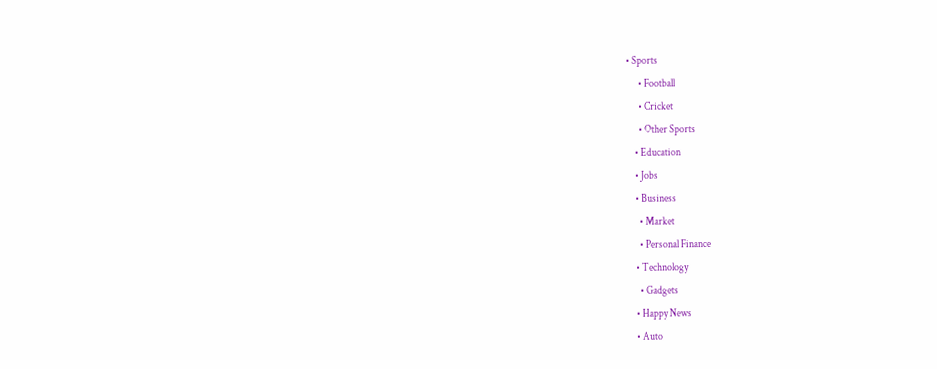• Sports
      • Football
      • Cricket
      • Other Sports
    • Education
    • Jobs
    • Business
      • Market
      • Personal Finance
    • Technology
      • Gadgets
    • Happy News
    • Auto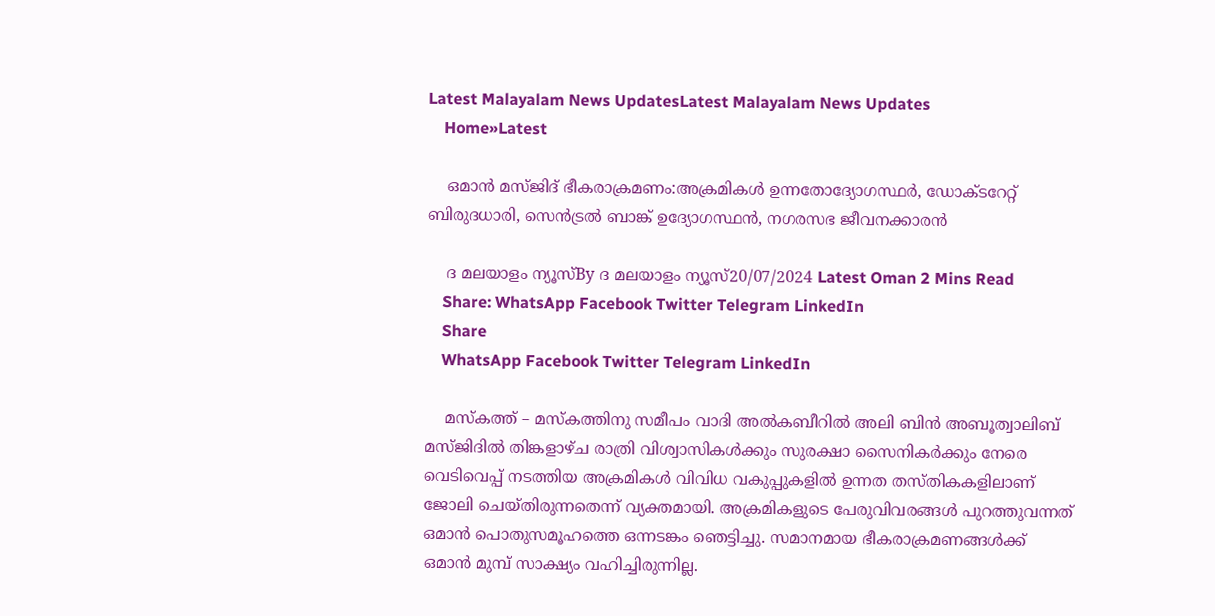Latest Malayalam News UpdatesLatest Malayalam News Updates
    Home»Latest

    ഒമാന്‍ മസ്ജിദ് ഭീകരാക്രമണം:അക്രമികള്‍ ഉന്നതോദ്യോഗസ്ഥര്‍, ഡോക്ടറേറ്റ് ബിരുദധാരി, സെൻട്രൽ ബാങ്ക് ഉദ്യോഗസ്ഥൻ, നഗരസഭ ജീവനക്കാരൻ

    ദ മലയാളം ന്യൂസ്By ദ മലയാളം ന്യൂസ്20/07/2024 Latest Oman 2 Mins Read
    Share: WhatsApp Facebook Twitter Telegram LinkedIn
    Share
    WhatsApp Facebook Twitter Telegram LinkedIn

    മസ്‌കത്ത് – മസ്‌കത്തിനു സമീപം വാദി അല്‍കബീറില്‍ അലി ബിന്‍ അബൂത്വാലിബ് മസ്ജിദില്‍ തിങ്കളാഴ്ച രാത്രി വിശ്വാസികള്‍ക്കും സുരക്ഷാ സൈനികര്‍ക്കും നേരെ വെടിവെപ്പ് നടത്തിയ അക്രമികള്‍ വിവിധ വകുപ്പുകളില്‍ ഉന്നത തസ്തികകളിലാണ് ജോലി ചെയ്തിരുന്നതെന്ന് വ്യക്തമായി. അക്രമികളുടെ പേരുവിവരങ്ങള്‍ പുറത്തുവന്നത് ഒമാന്‍ പൊതുസമൂഹത്തെ ഒന്നടങ്കം ഞെട്ടിച്ചു. സമാനമായ ഭീകരാക്രമണങ്ങള്‍ക്ക് ഒമാന്‍ മുമ്പ് സാക്ഷ്യം വഹിച്ചിരുന്നില്ല.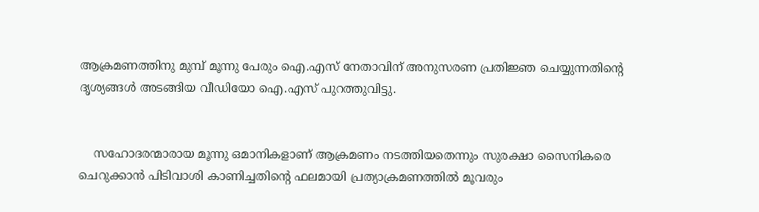ആക്രമണത്തിനു മുമ്പ് മൂന്നു പേരും ഐ.എസ് നേതാവിന് അനുസരണ പ്രതിജ്ഞ ചെയ്യുന്നതിന്റെ ദൃശ്യങ്ങള്‍ അടങ്ങിയ വീഡിയോ ഐ.എസ് പുറത്തുവിട്ടു.


    സഹോദരന്മാരായ മൂന്നു ഒമാനികളാണ് ആക്രമണം നടത്തിയതെന്നും സുരക്ഷാ സൈനികരെ ചെറുക്കാന്‍ പിടിവാശി കാണിച്ചതിന്റെ ഫലമായി പ്രത്യാക്രമണത്തില്‍ മൂവരും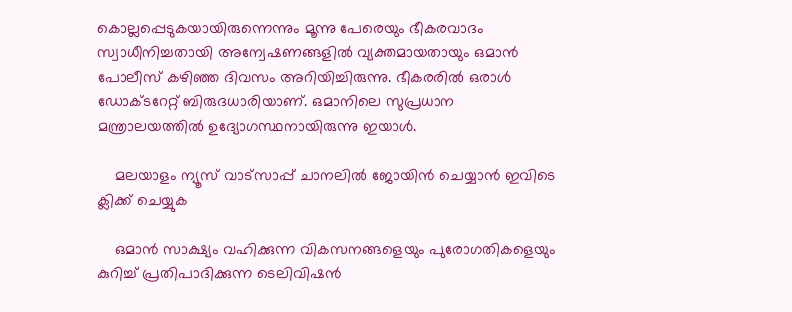കൊല്ലപ്പെടുകയായിരുന്നെന്നും മൂന്നു പേരെയും ഭീകരവാദം സ്വാധീനിച്ചതായി അന്വേഷണങ്ങളില്‍ വ്യക്തമായതായും ഒമാന്‍ പോലീസ് കഴിഞ്ഞ ദിവസം അറിയിച്ചിരുന്നു. ഭീകരരില്‍ ഒരാള്‍ ഡോക്ടറേറ്റ് ബിരുദധാരിയാണ്. ഒമാനിലെ സുപ്രധാന മന്ത്രാലയത്തില്‍ ഉദ്യോഗസ്ഥനായിരുന്നു ഇയാള്‍.

    മലയാളം ന്യൂസ് വാട്സാപ്പ് ചാനലിൽ ജോയിൻ ചെയ്യാൻ ഇവിടെ ക്ലിക്ക് ചെയ്യുക

    ഒമാന്‍ സാക്ഷ്യം വഹിക്കുന്ന വികസനങ്ങളെയും പുരോഗതികളെയും കുറിച്ച് പ്രതിപാദിക്കുന്ന ടെലിവിഷന്‍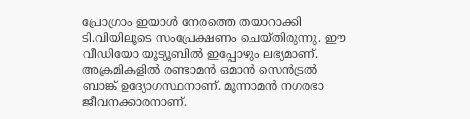പ്രോഗ്രാം ഇയാള്‍ നേരത്തെ തയാറാക്കി ടി.വിയിലൂടെ സംപ്രേക്ഷണം ചെയ്തിരുന്നു. ഈ വീഡിയോ യൂട്യൂബില്‍ ഇപ്പോഴും ലഭ്യമാണ്. അക്രമികളില്‍ രണ്ടാമന്‍ ഒമാന്‍ സെന്‍ട്രല്‍ ബാങ്ക് ഉദ്യോഗസ്ഥനാണ്. മൂന്നാമന്‍ നഗരഭാ ജീവനക്കാരനാണ്.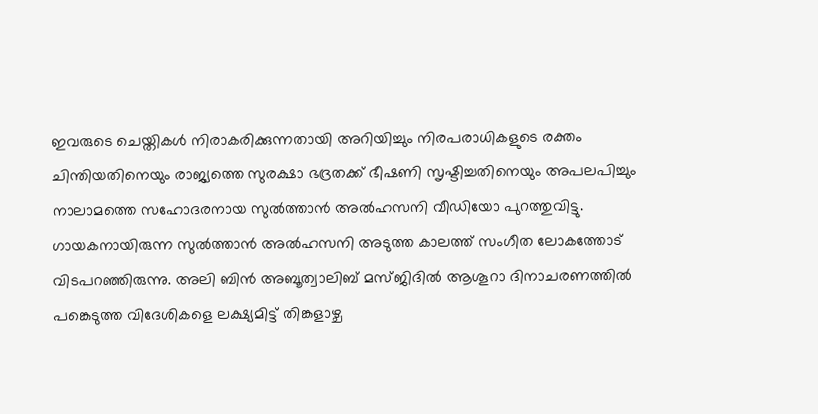ഇവരുടെ ചെയ്തികള്‍ നിരാകരിക്കുന്നതായി അറിയിച്ചും നിരപരാധികളുടെ രക്തം ചിന്തിയതിനെയും രാജ്യത്തെ സുരക്ഷാ ഭദ്രതക്ക് ഭീഷണി സൃഷ്ടിച്ചതിനെയും അപലപിച്ചും നാലാമത്തെ സഹോദരനായ സുല്‍ത്താന്‍ അല്‍ഹസനി വീഡിയോ പുറത്തുവിട്ടു. ഗായകനായിരുന്ന സുല്‍ത്താന്‍ അല്‍ഹസനി അടുത്ത കാലത്ത് സംഗീത ലോകത്തോട് വിടപറഞ്ഞിരുന്നു. അലി ബിന്‍ അബൂത്വാലിബ് മസ്ജിദില്‍ ആശൂറാ ദിനാചരണത്തില്‍ പങ്കെടുത്ത വിദേശികളെ ലക്ഷ്യമിട്ട് തിങ്കളാഴ്ച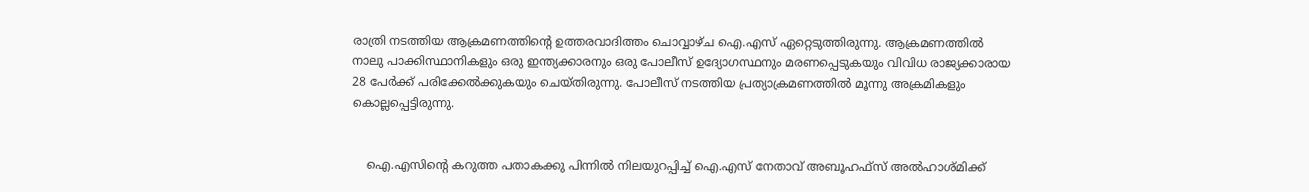രാത്രി നടത്തിയ ആക്രമണത്തിന്റെ ഉത്തരവാദിത്തം ചൊവ്വാഴ്ച ഐ.എസ് ഏറ്റെടുത്തിരുന്നു. ആക്രമണത്തില്‍ നാലു പാക്കിസ്ഥാനികളും ഒരു ഇന്ത്യക്കാരനും ഒരു പോലീസ് ഉദ്യോഗസ്ഥനും മരണപ്പെടുകയും വിവിധ രാജ്യക്കാരായ 28 പേര്‍ക്ക് പരിക്കേല്‍ക്കുകയും ചെയ്തിരുന്നു. പോലീസ് നടത്തിയ പ്രത്യാക്രമണത്തില്‍ മൂന്നു അക്രമികളും കൊല്ലപ്പെട്ടിരുന്നു.


    ഐ.എസിന്റെ കറുത്ത പതാകക്കു പിന്നില്‍ നിലയുറപ്പിച്ച് ഐ.എസ് നേതാവ് അബൂഹഫ്‌സ് അല്‍ഹാശ്മിക്ക്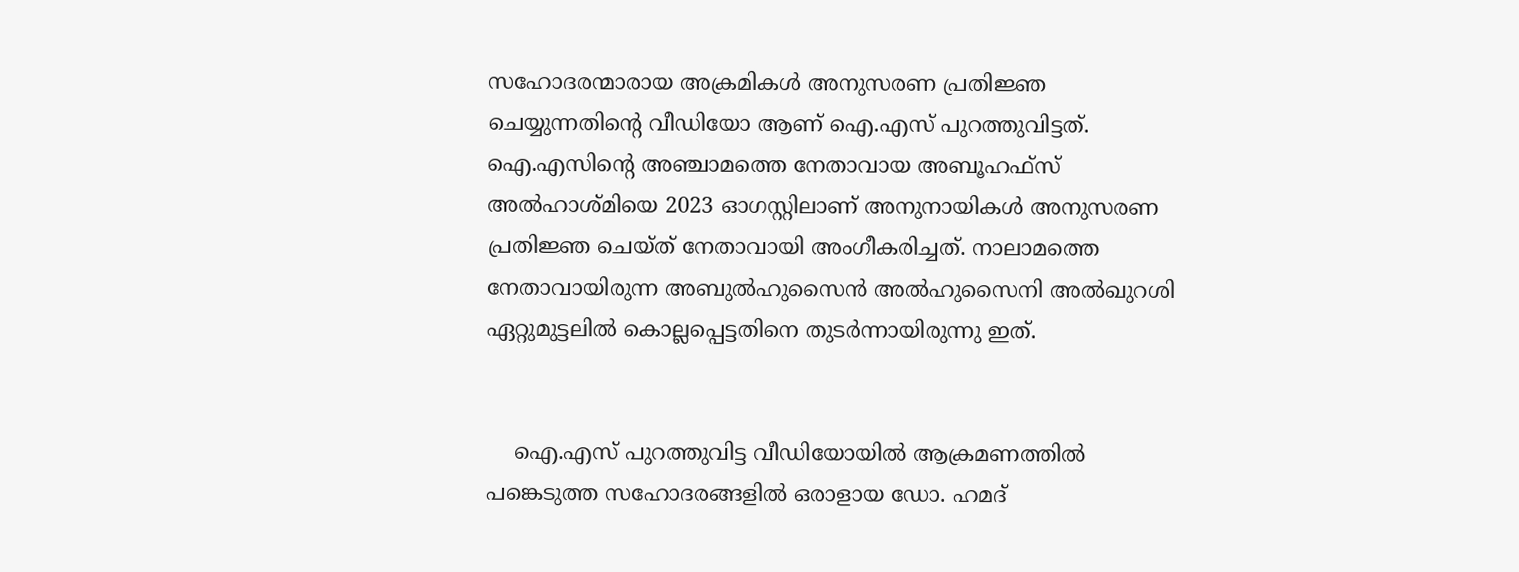സഹോദരന്മാരായ അക്രമികള്‍ അനുസരണ പ്രതിജ്ഞ ചെയ്യുന്നതിന്റെ വീഡിയോ ആണ് ഐ.എസ് പുറത്തുവിട്ടത്. ഐ.എസിന്റെ അഞ്ചാമത്തെ നേതാവായ അബൂഹഫ്‌സ് അല്‍ഹാശ്മിയെ 2023 ഓഗസ്റ്റിലാണ് അനുനായികള്‍ അനുസരണ പ്രതിജ്ഞ ചെയ്ത് നേതാവായി അംഗീകരിച്ചത്. നാലാമത്തെ നേതാവായിരുന്ന അബുല്‍ഹുസൈന്‍ അല്‍ഹുസൈനി അല്‍ഖുറശി ഏറ്റുമുട്ടലില്‍ കൊല്ലപ്പെട്ടതിനെ തുടര്‍ന്നായിരുന്നു ഇത്.


    ഐ.എസ് പുറത്തുവിട്ട വീഡിയോയില്‍ ആക്രമണത്തില്‍ പങ്കെടുത്ത സഹോദരങ്ങളില്‍ ഒരാളായ ഡോ. ഹമദ്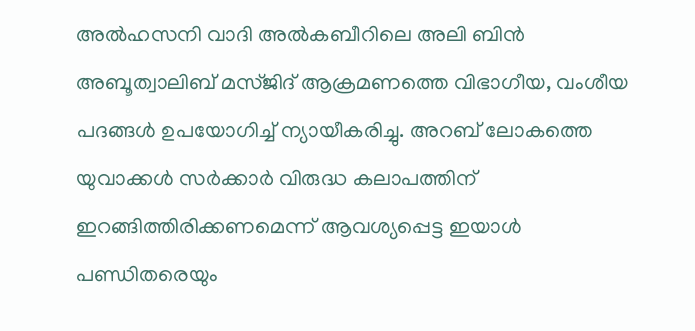അല്‍ഹസനി വാദി അല്‍കബീറിലെ അലി ബിന്‍ അബൂത്വാലിബ് മസ്ജിദ് ആക്രമണത്തെ വിഭാഗീയ, വംശീയ പദങ്ങള്‍ ഉപയോഗിച്ച് ന്യായീകരിച്ചു. അറബ് ലോകത്തെ യുവാക്കള്‍ സര്‍ക്കാര്‍ വിരുദ്ധ കലാപത്തിന് ഇറങ്ങിത്തിരിക്കണമെന്ന് ആവശ്യപ്പെട്ട ഇയാള്‍ പണ്ഡിതരെയും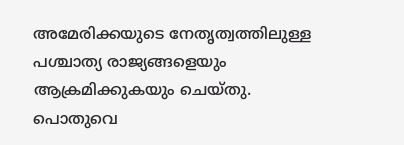അമേരിക്കയുടെ നേതൃത്വത്തിലുള്ള പശ്ചാത്യ രാജ്യങ്ങളെയും ആക്രമിക്കുകയും ചെയ്തു. പൊതുവെ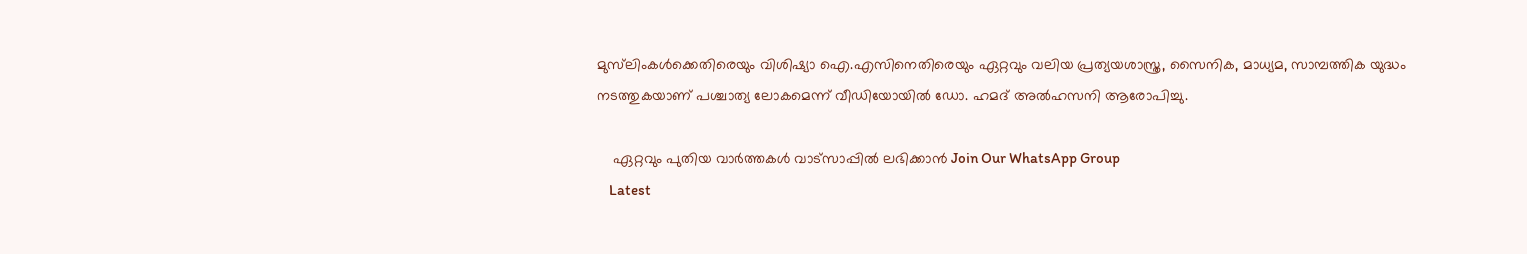മുസ്‌ലിംകള്‍ക്കെതിരെയും വിശിഷ്യാ ഐ.എസിനെതിരെയും ഏറ്റവും വലിയ പ്രത്യയശാസ്ത്ര, സൈനിക, മാധ്യമ, സാമ്പത്തിക യുദ്ധം നടത്തുകയാണ് പശ്ചാത്യ ലോകമെന്ന് വീഡിയോയില്‍ ഡോ. ഹമദ് അല്‍ഹസനി ആരോപിച്ചു.

    ഏറ്റവും പുതിയ വാർത്തകൾ വാട്സാപ്പിൽ ലഭിക്കാൻ Join Our WhatsApp Group
    Latest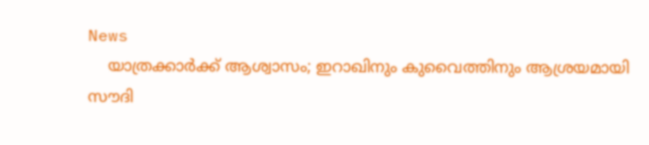News
    യാത്രക്കാര്‍ക്ക് ആശ്വാസം; ഇറാഖിനും കുവൈത്തിനും ആശ്രയമായി സൗദി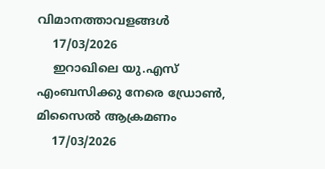വിമാനത്താവളങ്ങള്‍
    17/03/2026
    ഇറാഖിലെ യു.എസ് എംബസിക്കു നേരെ ഡ്രോണ്‍, മിസൈല്‍ ആക്രമണം
    17/03/2026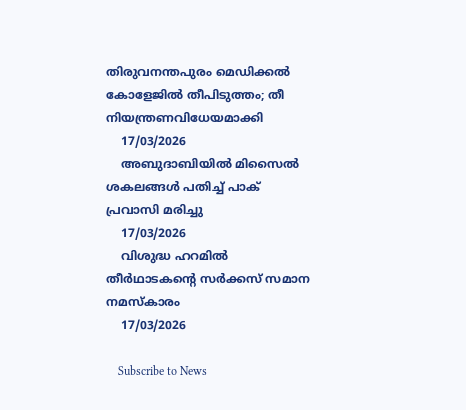തിരുവനന്തപുരം മെഡിക്കൽ കോളേജിൽ തീപിടുത്തം; തീ നിയന്ത്രണവിധേയമാക്കി
    17/03/2026
    അബുദാബിയില്‍ മിസൈല്‍ ശകലങ്ങള്‍ പതിച്ച് പാക് പ്രവാസി മരിച്ചു
    17/03/2026
    വിശുദ്ധ ഹറമില്‍ തീര്‍ഥാടകന്റെ സര്‍ക്കസ് സമാന നമസ്‌കാരം
    17/03/2026

    Subscribe to News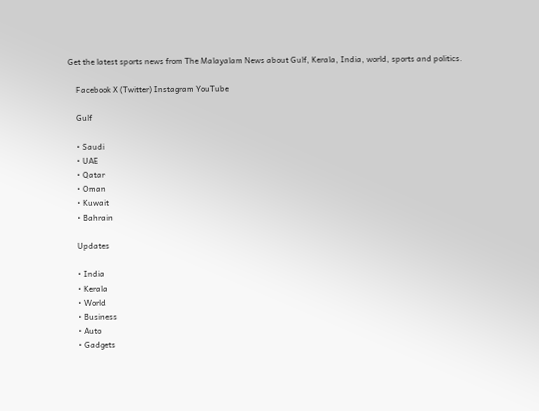Get the latest sports news from The Malayalam News about Gulf, Kerala, India, world, sports and politics.

    Facebook X (Twitter) Instagram YouTube

    Gulf

    • Saudi
    • UAE
    • Qatar
    • Oman
    • Kuwait
    • Bahrain

    Updates

    • India
    • Kerala
    • World
    • Business
    • Auto
    • Gadgets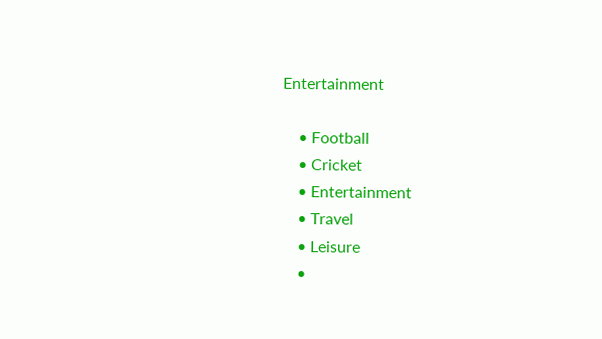Entertainment

    • Football
    • Cricket
    • Entertainment
    • Travel
    • Leisure
    •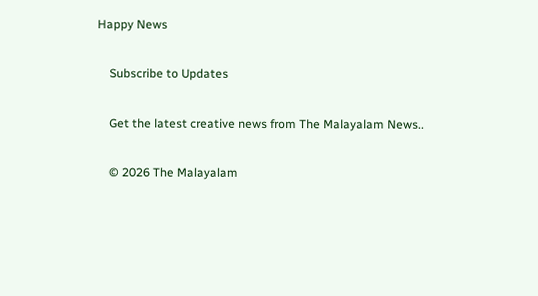Happy News

    Subscribe to Updates

    Get the latest creative news from The Malayalam News..

    © 2026 The Malayalam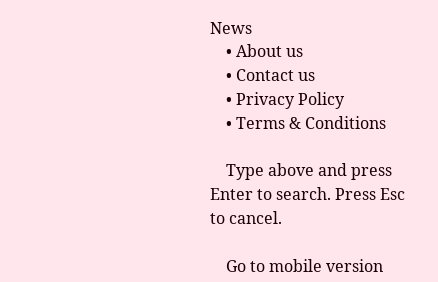News
    • About us
    • Contact us
    • Privacy Policy
    • Terms & Conditions

    Type above and press Enter to search. Press Esc to cancel.

    Go to mobile version